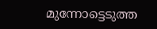മുന്നോട്ടെടുത്ത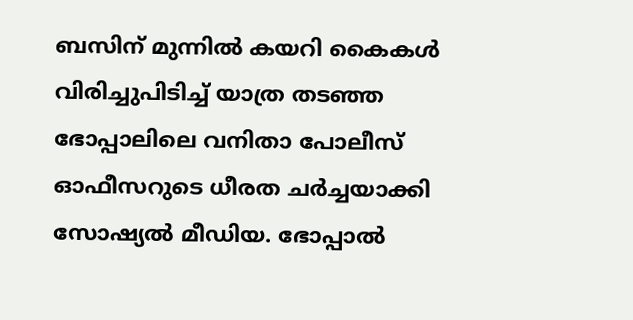ബസിന് മുന്നിൽ കയറി കൈകൾ വിരിച്ചുപിടിച്ച് യാത്ര തടഞ്ഞ ഭോപ്പാലിലെ വനിതാ പോലീസ് ഓഫീസറുടെ ധീരത ചർച്ചയാക്കി സോഷ്യൽ മീഡിയ. ഭോപ്പാൽ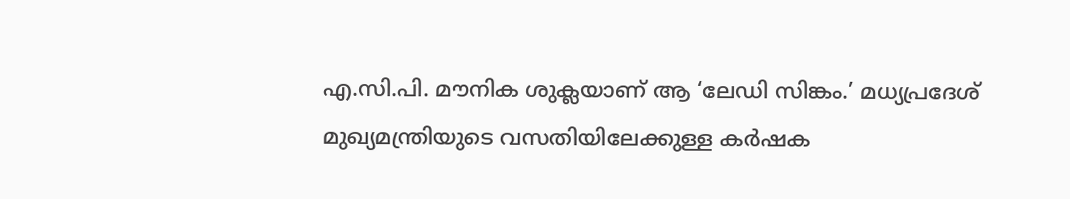എ.സി.പി. മൗനിക ശുക്ലയാണ് ആ ‘ലേഡി സിങ്കം.’ മധ്യപ്രദേശ് മുഖ്യമന്ത്രിയുടെ വസതിയിലേക്കുള്ള കർഷക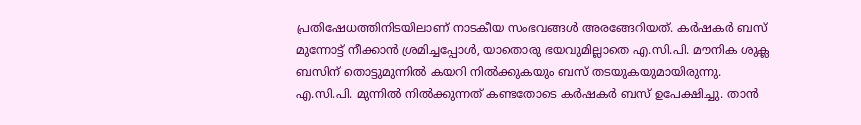പ്രതിഷേധത്തിനിടയിലാണ് നാടകീയ സംഭവങ്ങൾ അരങ്ങേറിയത്. കർഷകർ ബസ് മുന്നോട്ട് നീക്കാൻ ശ്രമിച്ചപ്പോൾ, യാതൊരു ഭയവുമില്ലാതെ എ.സി.പി. മൗനിക ശുക്ല ബസിന് തൊട്ടുമുന്നിൽ കയറി നിൽക്കുകയും ബസ് തടയുകയുമായിരുന്നു.
എ.സി.പി. മുന്നിൽ നിൽക്കുന്നത് കണ്ടതോടെ കർഷകർ ബസ് ഉപേക്ഷിച്ചു. താൻ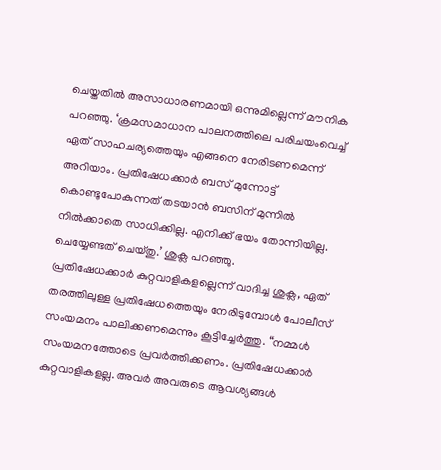ചെയ്തതിൽ അസാധാരണമായി ഒന്നുമില്ലെന്ന് മൗനിക പറഞ്ഞു. ‘ക്രമസമാധാന പാലനത്തിലെ പരിചയംവെച്ച് ഏത് സാഹചര്യത്തെയും എങ്ങനെ നേരിടണമെന്ന് അറിയാം. പ്രതിഷേധക്കാർ ബസ് മുന്നോട്ട് കൊണ്ടുപോകുന്നത് തടയാൻ ബസിന് മുന്നിൽ നിൽക്കാതെ സാധിക്കില്ല. എനിക്ക് ഭയം തോന്നിയില്ല. ചെയ്യേണ്ടത് ചെയ്തു.’ ശുക്ല പറഞ്ഞു.
പ്രതിഷേധക്കാർ കുറ്റവാളികളല്ലെന്ന് വാദിച്ച ശുക്ല, ഏത് തരത്തിലുള്ള പ്രതിഷേധത്തെയും നേരിടുമ്പോൾ പോലീസ് സംയമനം പാലിക്കണമെന്നും കൂട്ടിച്ചേർത്തു. “നമ്മൾ സംയമനത്തോടെ പ്രവർത്തിക്കണം. പ്രതിഷേധക്കാർ കുറ്റവാളികളല്ല. അവർ അവരുടെ ആവശ്യങ്ങൾ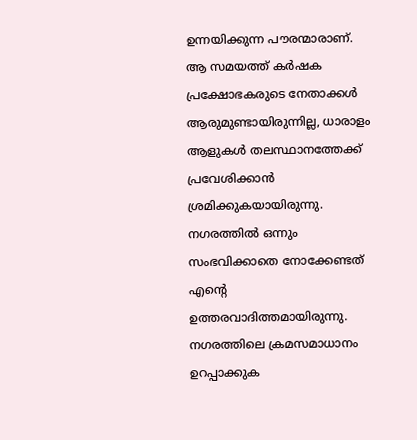ഉന്നയിക്കുന്ന പൗരന്മാരാണ്. ആ സമയത്ത് കർഷക പ്രക്ഷോഭകരുടെ നേതാക്കൾ ആരുമുണ്ടായിരുന്നില്ല, ധാരാളം ആളുകൾ തലസ്ഥാനത്തേക്ക് പ്രവേശിക്കാൻ ശ്രമിക്കുകയായിരുന്നു. നഗരത്തിൽ ഒന്നും സംഭവിക്കാതെ നോക്കേണ്ടത് എന്റെ ഉത്തരവാദിത്തമായിരുന്നു. നഗരത്തിലെ ക്രമസമാധാനം ഉറപ്പാക്കുക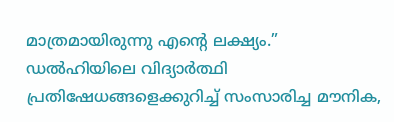മാത്രമായിരുന്നു എന്റെ ലക്ഷ്യം.”
ഡൽഹിയിലെ വിദ്യാർത്ഥി പ്രതിഷേധങ്ങളെക്കുറിച്ച് സംസാരിച്ച മൗനിക,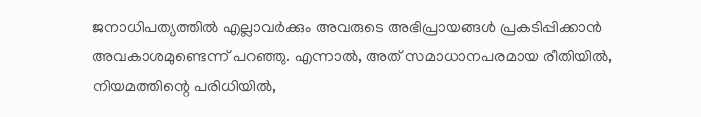ജനാധിപത്യത്തിൽ എല്ലാവർക്കും അവരുടെ അഭിപ്രായങ്ങൾ പ്രകടിപ്പിക്കാൻ അവകാശമുണ്ടെന്ന് പറഞ്ഞു. എന്നാൽ, അത് സമാധാനപരമായ രീതിയിൽ, നിയമത്തിന്റെ പരിധിയിൽ,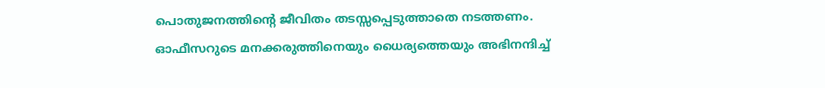പൊതുജനത്തിന്റെ ജീവിതം തടസ്സപ്പെടുത്താതെ നടത്തണം.
ഓഫീസറുടെ മനക്കരുത്തിനെയും ധൈര്യത്തെയും അഭിനന്ദിച്ച്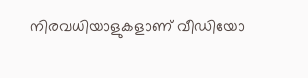നിരവധിയാളുകളാണ് വീഡിയോ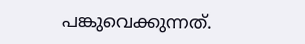പങ്കുവെക്കുന്നത്.